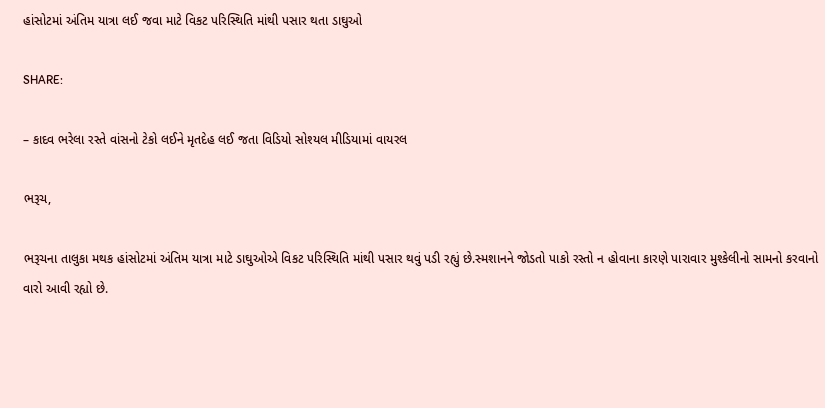હાંસોટમાં અંતિમ યાત્રા લઈ જવા માટે વિકટ પરિસ્થિતિ માંથી પસાર થતા ડાઘુઓ

SHARE:

– કાદવ ભરેલા રસ્તે વાંસનો ટેકો લઈને મૃતદેહ લઈ જતા વિડિયો સોશ્યલ મીડિયામાં વાયરલ

ભરૂચ,

ભરૂચના તાલુકા મથક હાંસોટમાં અંતિમ યાત્રા માટે ડાઘુઓએ વિકટ પરિસ્થિતિ માંથી પસાર થવું પડી રહ્યું છે.સ્મશાનને જોડતો પાકો રસ્તો ન હોવાના કારણે પારાવાર મુશ્કેલીનો સામનો કરવાનો વારો આવી રહ્યો છે.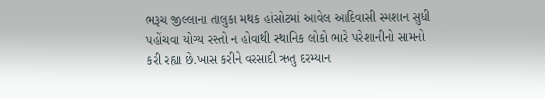ભરૂચ જીલ્લાના તાલુકા મથક હાંસોટમાં આવેલ આદિવાસી સ્મશાન સુધી પહોંચવા યોગ્ય રસ્તો ન હોવાથી સ્થાનિક લોકો ભારે પરેશાનીનો સામનો કરી રહ્યા છે.ખાસ કરીને વરસાદી ઋતુ દરમ્યાન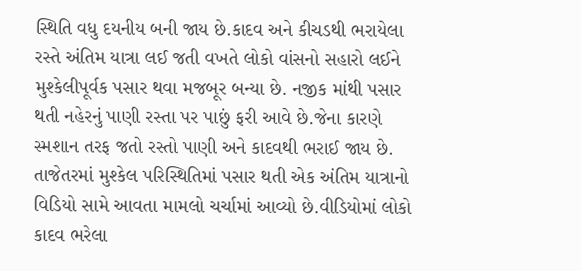સ્થિતિ વધુ દયનીય બની જાય છે.કાદવ અને કીચડથી ભરાયેલા રસ્તે અંતિમ યાત્રા લઈ જતી વખતે લોકો વાંસનો સહારો લઈને મુશ્કેલીપૂર્વક પસાર થવા મજબૂર બન્યા છે. નજીક માંથી પસાર થતી નહેરનું પાણી રસ્તા પર પાછું ફરી આવે છે.જેના કારણે સ્મશાન તરફ જતો રસ્તો પાણી અને કાદવથી ભરાઈ જાય છે. તાજેતરમાં મુશ્કેલ પરિસ્થિતિમાં પસાર થતી એક અંતિમ યાત્રાનો વિડિયો સામે આવતા મામલો ચર્ચામાં આવ્યો છે.વીડિયોમાં લોકો કાદવ ભરેલા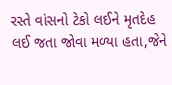રસ્તે વાંસનો ટેકો લઈને મૃતદેહ લઈ જતા જોવા મળ્યા હતા,જેને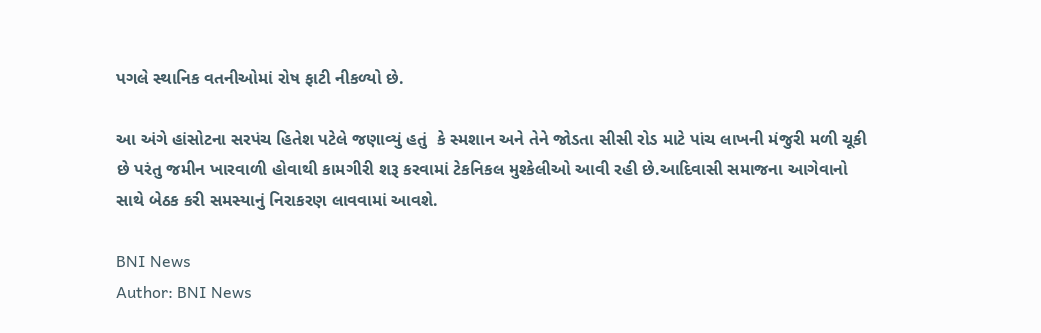પગલે સ્થાનિક વતનીઓમાં રોષ ફાટી નીકળ્યો છે.

આ અંગે હાંસોટના સરપંચ હિતેશ પટેલે જણાવ્યું હતું  કે સ્મશાન અને તેને જોડતા સીસી રોડ માટે પાંચ લાખની મંજુરી મળી ચૂકી છે પરંતુ જમીન ખારવાળી હોવાથી કામગીરી શરૂ કરવામાં ટેકનિકલ મુશ્કેલીઓ આવી રહી છે.આદિવાસી સમાજના આગેવાનો સાથે બેઠક કરી સમસ્યાનું નિરાકરણ લાવવામાં આવશે.

BNI News
Author: BNI News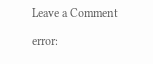Leave a Comment

error: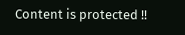Content is protected !!